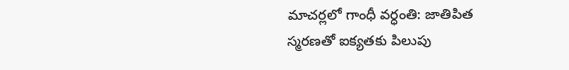మాచర్లలో గాంధీ వర్ధంతి: జాతిపిత స్మరణతో ఐక్యతకు పిలుపు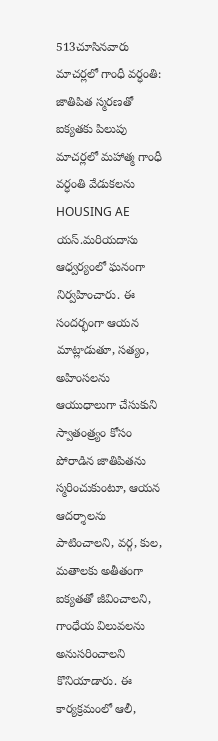513చూసినవారు
మాచర్లలో గాంధీ వర్ధంతి: జాతిపిత స్మరణతో ఐక్యతకు పిలుపు
మాచర్లలో మహాత్మ గాంధీ వర్ధంతి వేడుకలను HOUSING AE యస్.మరియదాసు ఆధ్వర్యంలో ఘనంగా నిర్వహించారు. ఈ సందర్భంగా ఆయన మాట్లాడుతూ, సత్యం, అహింసలను ఆయుధాలుగా చేసుకుని స్వాతంత్ర్యం కోసం పోరాడిన జాతిపితను స్మరించుకుంటూ, ఆయన ఆదర్శాలను పాటించాలని, వర్గ, కుల, మతాలకు అతీతంగా ఐక్యతతో జీవించాలని, గాంధేయ విలువలను అనుసరించాలని కొనియాడారు. ఈ కార్యక్రమంలో ఆలీ,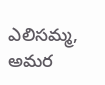ఎలిసమ్మ, అమర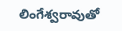లింగేశ్వరావుతో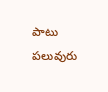పాటు పలువురు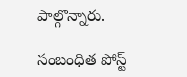పాల్గొన్నారు.

సంబంధిత పోస్ట్